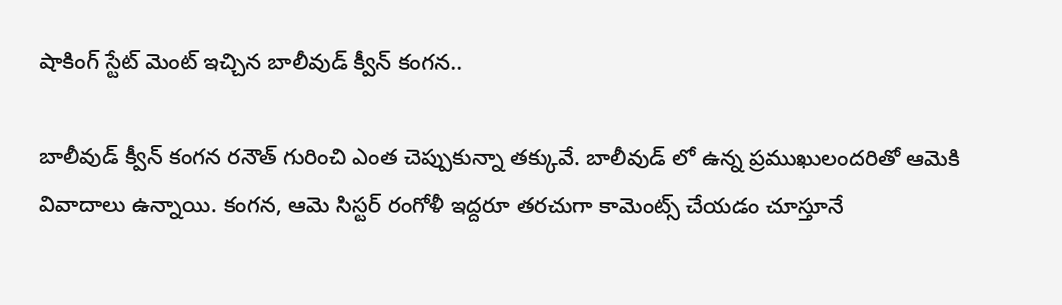షాకింగ్ స్టేట్ మెంట్ ఇచ్చిన బాలీవుడ్ క్వీన్ కంగన..

బాలీవుడ్ క్వీన్ కంగన రనౌత్ గురించి ఎంత చెప్పుకున్నా తక్కువే. బాలీవుడ్ లో ఉన్న ప్రముఖులందరితో ఆమెకి వివాదాలు ఉన్నాయి. కంగన, ఆమె సిస్టర్ రంగోళీ ఇద్దరూ తరచుగా కామెంట్స్ చేయడం చూస్తూనే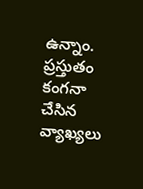ఉన్నాం. ప్రస్తుతం కంగనా చేసిన వ్యాఖ్యలు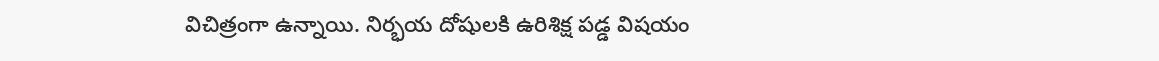విచిత్రంగా ఉన్నాయి. నిర్భయ దోషులకి ఉరిశిక్ష పడ్డ విషయం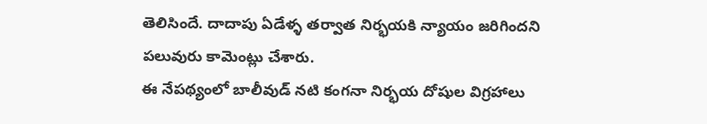తెలిసిందే. దాదాపు ఏడేళ్ళ తర్వాత నిర్భయకి న్యాయం జరిగిందని పలువురు కామెంట్లు చేశారు.
ఈ నేపథ్యంలో బాలీవుడ్ నటి కంగనా నిర్భయ దోషుల విగ్రహాలు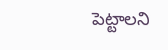పెట్టాలని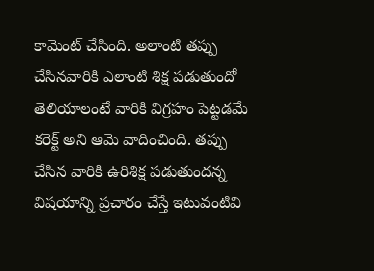కామెంట్ చేసింది. అలాంటి తప్పు చేసినవారికి ఎలాంటి శిక్ష పడుతుందో తెలియాలంటే వారికి విగ్రహం పెట్టడమే కరెక్ట్ అని ఆమె వాదించింది. తప్పు చేసిన వారికి ఉరిశిక్ష పడుతుందన్న విషయాన్ని ప్రచారం చేస్తే ఇటువంటివి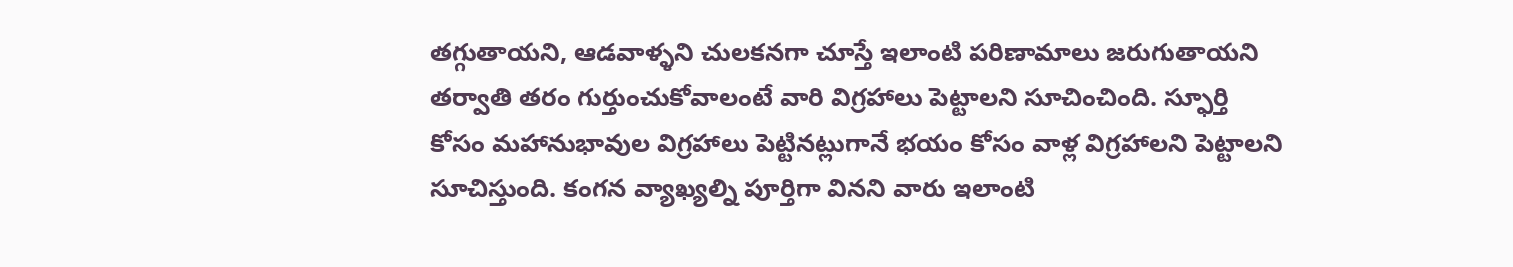తగ్గుతాయని, ఆడవాళ్ళని చులకనగా చూస్తే ఇలాంటి పరిణామాలు జరుగుతాయని తర్వాతి తరం గుర్తుంచుకోవాలంటే వారి విగ్రహాలు పెట్టాలని సూచించింది. స్ఫూర్తి కోసం మహానుభావుల విగ్రహాలు పెట్టినట్లుగానే భయం కోసం వాళ్ల విగ్రహాలని పెట్టాలని సూచిస్తుంది. కంగన వ్యాఖ్యల్ని పూర్తిగా వినని వారు ఇలాంటి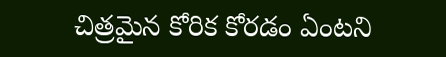చిత్రమైన కోరిక కోరడం ఏంటని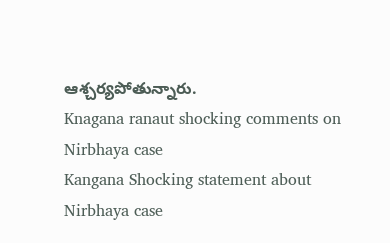ఆశ్చర్యపోతున్నారు.
Knagana ranaut shocking comments on Nirbhaya case
Kangana Shocking statement about Nirbhaya case